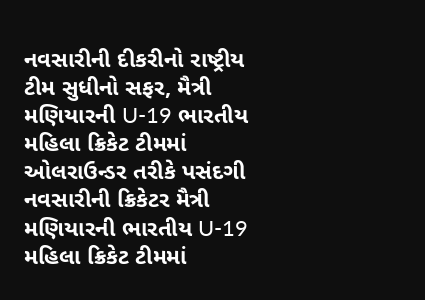નવસારીની દીકરીનો રાષ્ટ્રીય ટીમ સુધીનો સફર, મૈત્રી મણિયારની U-19 ભારતીય મહિલા ક્રિકેટ ટીમમાં ઓલરાઉન્ડર તરીકે પસંદગી
નવસારીની ક્રિકેટર મૈત્રી મણિયારની ભારતીય U-19 મહિલા ક્રિકેટ ટીમમાં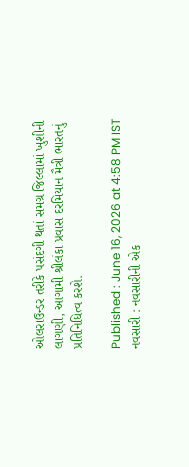ઓલરાઉન્ડર તરીકે પસંદગી થતાં સમગ્ર જિલ્લામાં ખુશીની લાગણી, આગામી શ્રીલંકા પ્રવાસ દરમિયાન મૈત્રી ભારતનું પ્રતિનિધિત્વ કરશે.

Published : June 16, 2026 at 4:58 PM IST
નવસારી : નવસારીની એક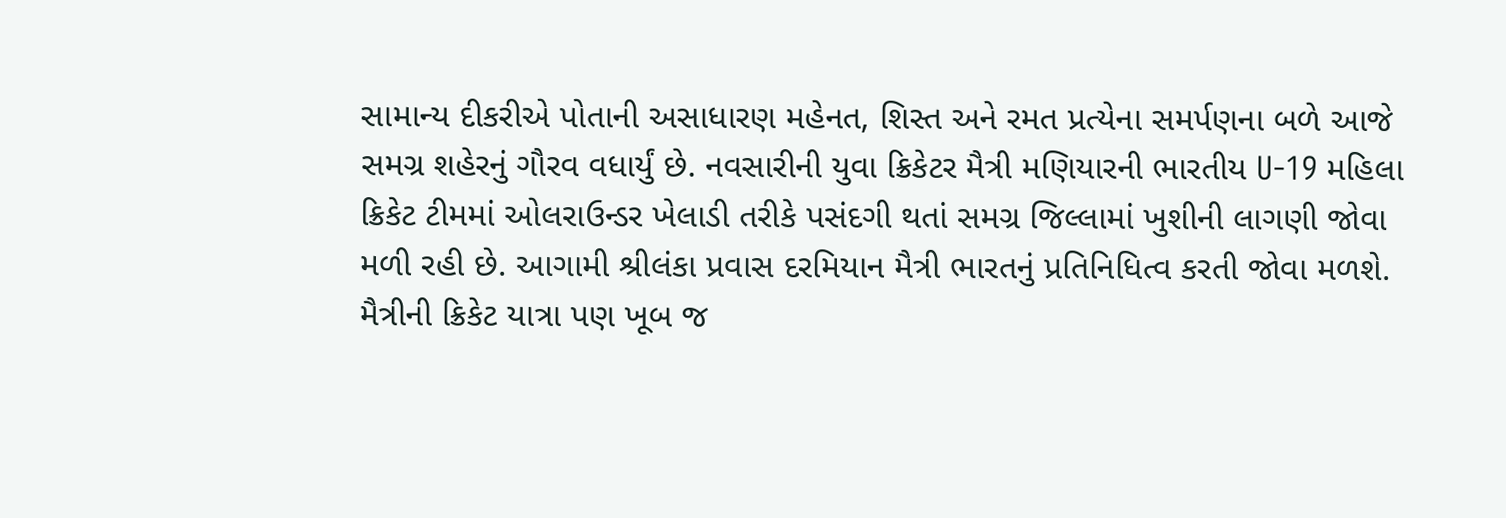સામાન્ય દીકરીએ પોતાની અસાધારણ મહેનત, શિસ્ત અને રમત પ્રત્યેના સમર્પણના બળે આજે સમગ્ર શહેરનું ગૌરવ વધાર્યું છે. નવસારીની યુવા ક્રિકેટર મૈત્રી મણિયારની ભારતીય U-19 મહિલા ક્રિકેટ ટીમમાં ઓલરાઉન્ડર ખેલાડી તરીકે પસંદગી થતાં સમગ્ર જિલ્લામાં ખુશીની લાગણી જોવા મળી રહી છે. આગામી શ્રીલંકા પ્રવાસ દરમિયાન મૈત્રી ભારતનું પ્રતિનિધિત્વ કરતી જોવા મળશે.
મૈત્રીની ક્રિકેટ યાત્રા પણ ખૂબ જ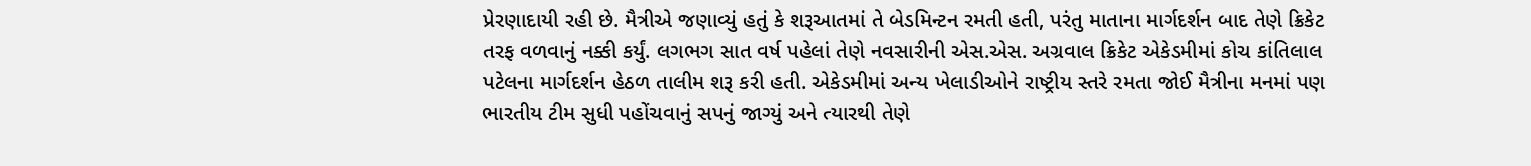પ્રેરણાદાયી રહી છે. મૈત્રીએ જણાવ્યું હતું કે શરૂઆતમાં તે બેડમિન્ટન રમતી હતી, પરંતુ માતાના માર્ગદર્શન બાદ તેણે ક્રિકેટ તરફ વળવાનું નક્કી કર્યું. લગભગ સાત વર્ષ પહેલાં તેણે નવસારીની એસ.એસ. અગ્રવાલ ક્રિકેટ એકેડમીમાં કોચ કાંતિલાલ પટેલના માર્ગદર્શન હેઠળ તાલીમ શરૂ કરી હતી. એકેડમીમાં અન્ય ખેલાડીઓને રાષ્ટ્રીય સ્તરે રમતા જોઈ મૈત્રીના મનમાં પણ ભારતીય ટીમ સુધી પહોંચવાનું સપનું જાગ્યું અને ત્યારથી તેણે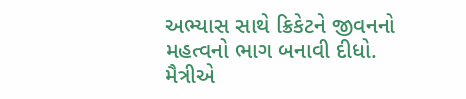અભ્યાસ સાથે ક્રિકેટને જીવનનો મહત્વનો ભાગ બનાવી દીધો.
મૈત્રીએ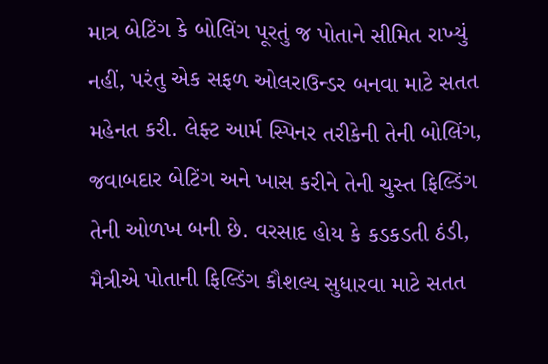માત્ર બેટિંગ કે બોલિંગ પૂરતું જ પોતાને સીમિત રાખ્યું નહીં, પરંતુ એક સફળ ઓલરાઉન્ડર બનવા માટે સતત મહેનત કરી. લેફ્ટ આર્મ સ્પિનર તરીકેની તેની બોલિંગ, જવાબદાર બેટિંગ અને ખાસ કરીને તેની ચુસ્ત ફિલ્ડિંગ તેની ઓળખ બની છે. વરસાદ હોય કે કડકડતી ઠંડી, મૈત્રીએ પોતાની ફિલ્ડિંગ કૌશલ્ય સુધારવા માટે સતત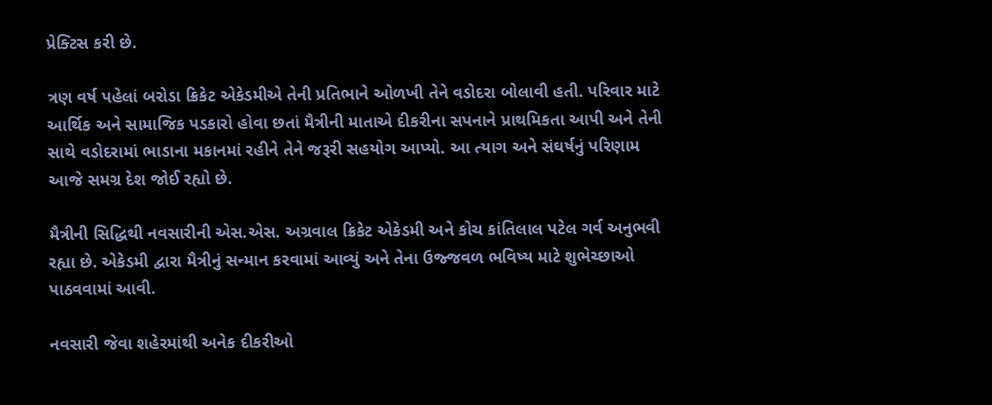પ્રેક્ટિસ કરી છે.

ત્રણ વર્ષ પહેલાં બરોડા ક્રિકેટ એકેડમીએ તેની પ્રતિભાને ઓળખી તેને વડોદરા બોલાવી હતી. પરિવાર માટે આર્થિક અને સામાજિક પડકારો હોવા છતાં મૈત્રીની માતાએ દીકરીના સપનાને પ્રાથમિકતા આપી અને તેની સાથે વડોદરામાં ભાડાના મકાનમાં રહીને તેને જરૂરી સહયોગ આપ્યો. આ ત્યાગ અને સંઘર્ષનું પરિણામ આજે સમગ્ર દેશ જોઈ રહ્યો છે.

મૈત્રીની સિદ્ધિથી નવસારીની એસ.એસ. અગ્રવાલ ક્રિકેટ એકેડમી અને કોચ કાંતિલાલ પટેલ ગર્વ અનુભવી રહ્યા છે. એકેડમી દ્વારા મૈત્રીનું સન્માન કરવામાં આવ્યું અને તેના ઉજ્જવળ ભવિષ્ય માટે શુભેચ્છાઓ પાઠવવામાં આવી.

નવસારી જેવા શહેરમાંથી અનેક દીકરીઓ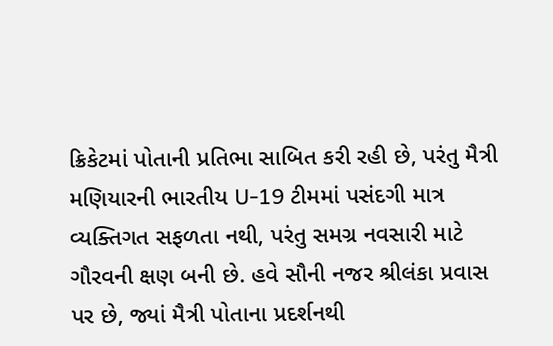ક્રિકેટમાં પોતાની પ્રતિભા સાબિત કરી રહી છે, પરંતુ મૈત્રી મણિયારની ભારતીય U-19 ટીમમાં પસંદગી માત્ર વ્યક્તિગત સફળતા નથી, પરંતુ સમગ્ર નવસારી માટે ગૌરવની ક્ષણ બની છે. હવે સૌની નજર શ્રીલંકા પ્રવાસ પર છે, જ્યાં મૈત્રી પોતાના પ્રદર્શનથી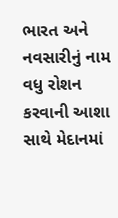ભારત અને નવસારીનું નામ વધુ રોશન કરવાની આશા સાથે મેદાનમાં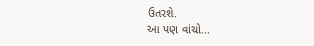ઉતરશે.
આ પણ વાંચો...